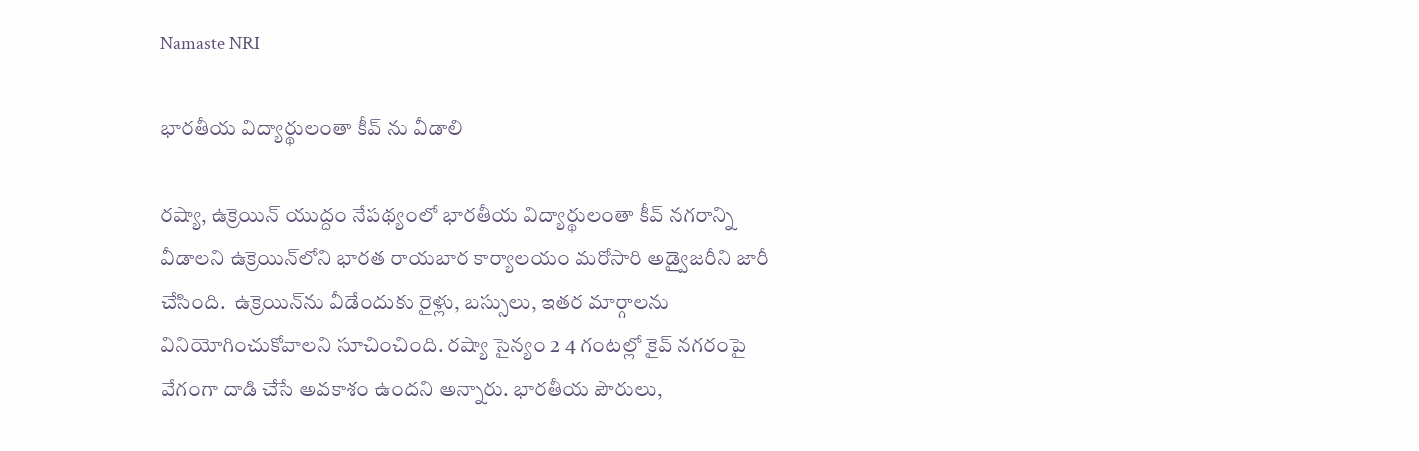Namaste NRI

భారతీయ విద్యార్థులంతా కీవ్‌ ను వీడాలి

రష్యా, ఉక్రెయిన్‌ యుద్దం నేపథ్యంలో భారతీయ విద్యార్థులంతా కీవ్‌ నగరాన్ని వీడాలని ఉక్రెయిన్‌లోని భారత రాయబార కార్యాలయం మరోసారి అడ్వైజరీని జారీ చేసింది.  ఉక్రెయిన్‌ను వీడేందుకు రైళ్లు, బస్సులు, ఇతర మార్గాలను వినియోగించుకోవాలని సూచించింది. రష్యా సైన్యం 2 4 గంటల్లో కైవ్‌ నగరంపై వేగంగా దాడి చేసే అవకాశం ఉందని అన్నారు. భారతీయ పౌరులు,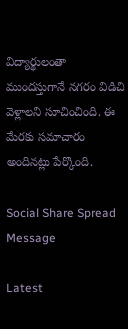విద్యార్థులంతా ముందస్తుగానే నగరం విడిచి వెళ్లాలని సూచించింది. ఈ మేరకు సమాచారం అందినట్లు పేర్కొంది.

Social Share Spread Message

Latest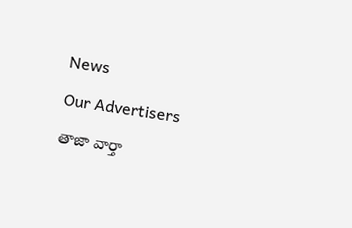News

Our Advertisers

తాజా వార్తా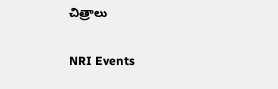చిత్రాలు

NRI Events